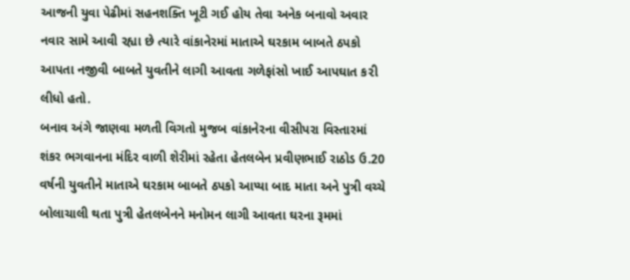આજની યુવા પેઢીમાં સહનશક્તિ ખૂટી ગઈ હોય તેવા અનેક બનાવો અવાર નવાર સામે આવી રહ્યા છે ત્યારે વાંકાનેરમાં માતાએ ઘરકામ બાબતે ઠપકો આપતા નજીવી બાબતે યુવતીને લાગી આવતા ગળેફાંસો ખાઈ આપઘાત ક૨ી લીધો હતો.
બનાવ અંગે જાણવા મળતી વિગતો મુજબ વાંકાનેરના વીસીપરા વિસ્તારમાં શંકર ભગવાનના મંદિર વાળી શેરીમાં રહેતા હેતલબેન પ્રવીણભાઈ રાઠોડ ઉ.20 વર્ષની યુવતીને માતાએ ઘરકામ બાબતે ઠપકો આપ્યા બાદ માતા અને પુત્રી વચ્ચે બોલાચાલી થતા પુત્રી હેતલબેનને મનોમન લાગી આવતા ઘરના રૂમમાં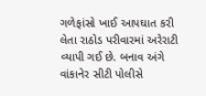ગળેફાંસો ખાઈ આપઘાત ક૨ી લેતા રાઠોડ પરીવારમાં અરેરાટી વ્યાપી ગઈ છે. બનાવ અંગે વાંકાનેર સીટી પોલીસે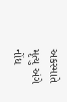અકસ્માતે મૃત્યુ અંગે નોંધ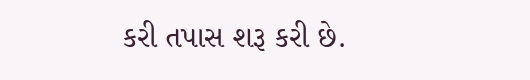કરી તપાસ શરૂ કરી છે.